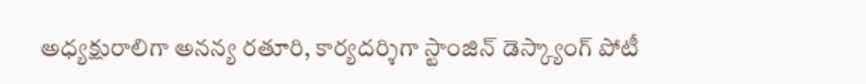అధ్యక్షురాలిగా అనన్య రతూరి, కార్యదర్శిగా స్టాంజిన్ డెస్క్యాంగ్ పోటీ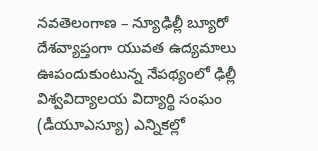నవతెలంగాణ – న్యూఢిల్లీ బ్యూరో
దేశవ్యాప్తంగా యువత ఉద్యమాలు ఊపందుకుంటున్న నేపథ్యంలో ఢిల్లీ విశ్వవిద్యాలయ విద్యార్థి సంఘం (డీయూఎస్యూ) ఎన్నికల్లో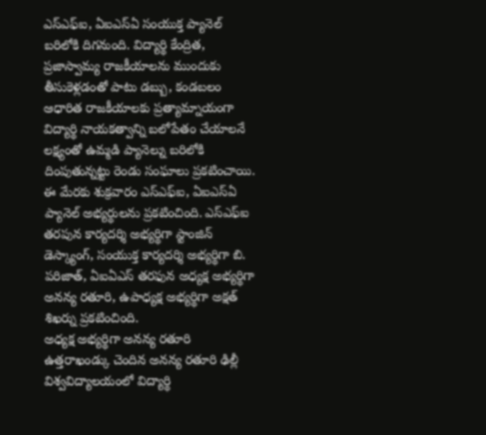ఎస్ఎఫ్ఐ, ఏఐఎస్ఏ సంయుక్త ప్యానెల్ బరిలోకి దిగనుంది. విద్యార్థి కేంద్రిత, ప్రజాస్వామ్య రాజకీయాలను ముందుకు తీసుకెళ్లడంతో పాటు డబ్బు, కండబలం ఆధారిత రాజకీయాలకు ప్రత్యామ్నాయంగా విద్యార్థి నాయకత్వాన్ని బలోపేతం చేయాలనే లక్ష్యంతో ఉమ్మడి ప్యానెల్ను బరిలోకి దింపుతున్నట్టు రెండు సంఘాలు ప్రకటించాయి. ఈ మేరకు శుక్రవారం ఎస్ఎఫ్ఐ, ఏఐఎస్ఏ ప్యానెల్ అభ్యర్థులను ప్రకటించింది. ఎస్ఎఫ్ఐ తరపున కార్యదర్శి అభ్యర్థిగా స్టాంజిన్ డెస్క్యాంగ్, సంయుక్త కార్యదర్శి అభ్యర్థిగా బి. పరిజాత్, ఏఐఏఎస్ తరఫున అధ్యక్ష అభ్యర్థిగా అనన్య రతూరి, ఉపాధ్యక్ష అభ్యర్థిగా అక్షత్ శిఖర్ను ప్రకటించింది.
అధ్యక్ష అభ్యర్థిగా అనన్య రతూరి
ఉత్తరాఖండ్కు చెందిన అనన్య రతూరి ఢిల్లీ విశ్వవిద్యాలయంలో విద్యార్థి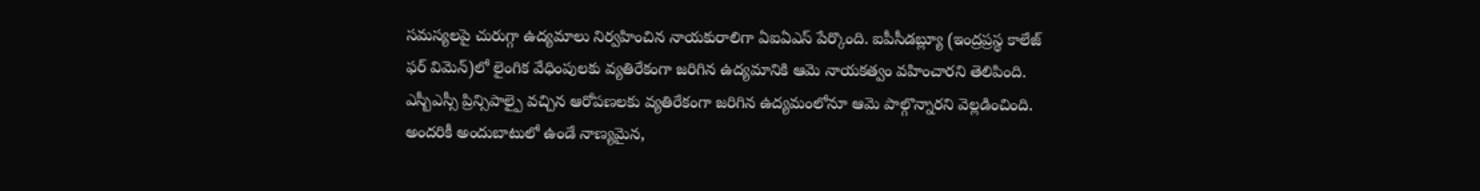సమస్యలపై చురుగ్గా ఉద్యమాలు నిర్వహించిన నాయకురాలిగా ఏఐఏఎస్ పేర్కొంది. ఐపీసీడబ్ల్యూ (ఇంద్రప్రస్థ కాలేజ్ ఫర్ విమెన్)లో లైంగిక వేధింపులకు వ్యతిరేకంగా జరిగిన ఉద్యమానికి ఆమె నాయకత్వం వహించారని తెలిపింది. ఎస్బీఎస్సీ ప్రిన్సిపాల్పై వచ్చిన ఆరోపణలకు వ్యతిరేకంగా జరిగిన ఉద్యమంలోనూ ఆమె పాల్గొన్నారని వెల్లడించింది. అందరికీ అందుబాటులో ఉండే నాణ్యమైన,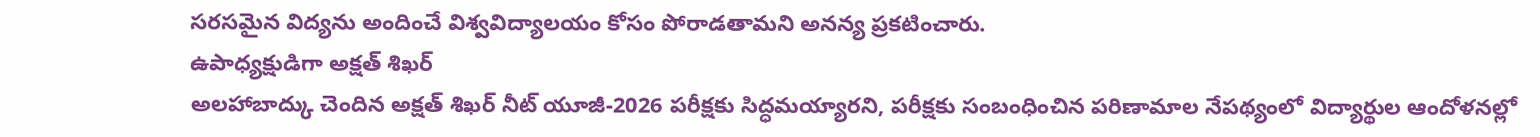సరసమైన విద్యను అందించే విశ్వవిద్యాలయం కోసం పోరాడతామని అనన్య ప్రకటించారు.
ఉపాధ్యక్షుడిగా అక్షత్ శిఖర్
అలహాబాద్కు చెందిన అక్షత్ శిఖర్ నీట్ యూజీ-2026 పరీక్షకు సిద్ధమయ్యారని, పరీక్షకు సంబంధించిన పరిణామాల నేపథ్యంలో విద్యార్థుల ఆందోళనల్లో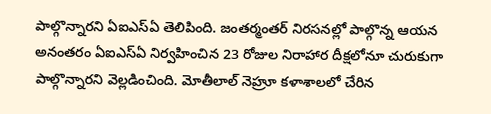పాల్గొన్నారని ఏఐఎస్ఏ తెలిపింది. జంతర్మంతర్ నిరసనల్లో పాల్గొన్న ఆయన అనంతరం ఏఐఎస్ఏ నిర్వహించిన 23 రోజుల నిరాహార దీక్షలోనూ చురుకుగా పాల్గొన్నారని వెల్లడించింది. మోతీలాల్ నెహ్రూ కళాశాలలో చేరిన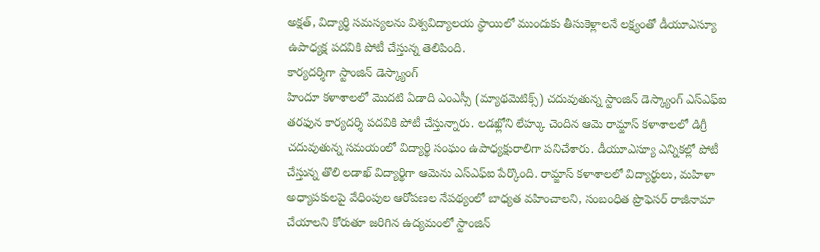అక్షత్, విద్యార్థి సమస్యలను విశ్వవిద్యాలయ స్థాయిలో ముందుకు తీసుకెళ్లాలనే లక్ష్యంతో డీయూఎస్యూ ఉపాధ్యక్ష పదవికి పోటీ చేస్తున్న తెలిపింది.
కార్యదర్శిగా స్టాంజిన్ డెస్క్యాంగ్
హిందూ కళాశాలలో మొదటి ఏడాది ఎంఎస్సీ (మ్యాథమెటిక్స్) చదువుతున్న స్టాంజిన్ డెస్క్యాంగ్ ఎస్ఎఫ్ఐ తరఫున కార్యదర్శి పదవికి పోటీ చేస్తున్నారు. లడఖ్లోని లేహ్కు చెందిన ఆమె రామ్జాస్ కళాశాలలో డిగ్రీ చదువుతున్న సమయంలో విద్యార్థి సంఘం ఉపాధ్యక్షురాలిగా పనిచేశారు. డీయూఎస్యూ ఎన్నికల్లో పోటీ చేస్తున్న తొలి లడాఖ్ విద్యార్థిగా ఆమెను ఎస్ఎఫ్ఐ పేర్కొంది. రామ్జాస్ కళాశాలలో విద్యార్థులు, మహిళా అధ్యాపకులపై వేధింపుల ఆరోపణల నేపథ్యంలో బాధ్యత వహించాలని, సంబంధిత ప్రొఫెసర్ రాజీనామా చేయాలని కోరుతూ జరిగిన ఉద్యమంలో స్టాంజిన్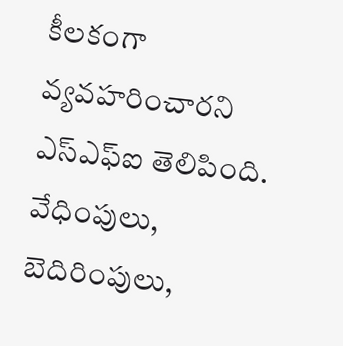కీలకంగా వ్యవహరించారని ఎస్ఎఫ్ఐ తెలిపింది. వేధింపులు, బెదిరింపులు,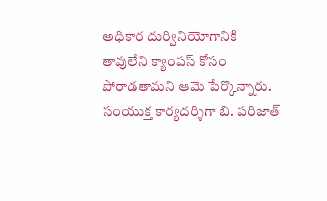అధికార దుర్వినియోగానికి తావులేని క్యాంపస్ కోసం పోరాడతామని ఆమె పేర్కొన్నారు.
సంయుక్త కార్యదర్శిగా బి. పరిజాత్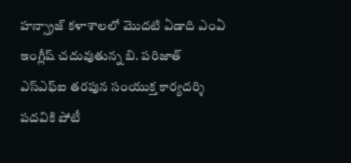హన్స్రాజ్ కళాశాలలో మొదటి ఏడాది ఎంఏ ఇంగ్లీష్ చదువుతున్న బి. పరిజాత్ ఎస్ఎఫ్ఐ తరపున సంయుక్త కార్యదర్శి పదవికి పోటీ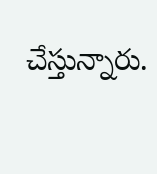చేస్తున్నారు.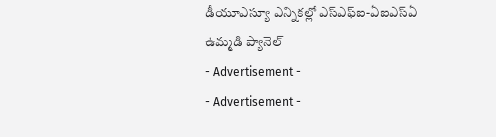డీయూఎస్యూ ఎన్నికల్లో ఎస్ఎఫ్ఐ-ఏఐఎస్ఏ ఉమ్మడి ప్యానెల్
- Advertisement -
- Advertisement -